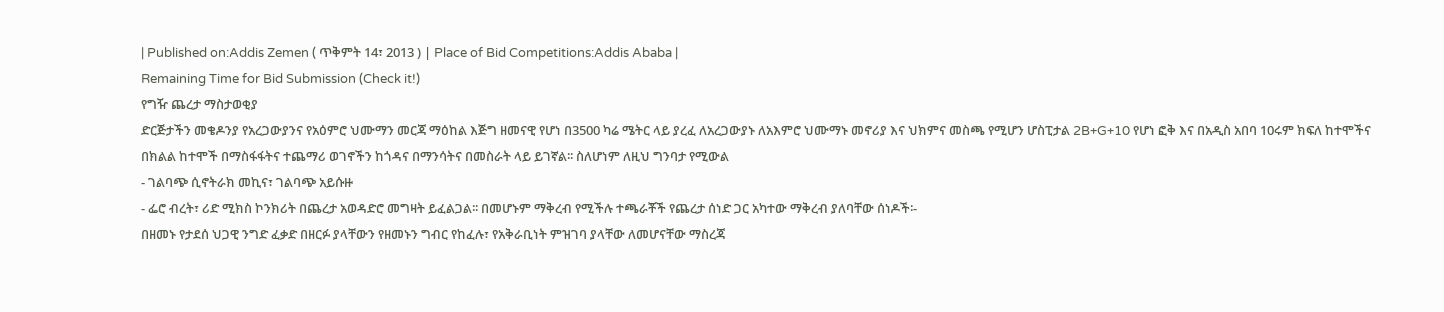| Published on:Addis Zemen ( ጥቅምት 14፣ 2013 ) | Place of Bid Competitions:Addis Ababa |
Remaining Time for Bid Submission (Check it!)
የግዥ ጨረታ ማስታወቂያ
ድርጅታችን መቄዶንያ የአረጋውያንና የአዕምሮ ህሙማን መርጃ ማዕከል እጅግ ዘመናዊ የሆነ በ3500 ካሬ ሜትር ላይ ያረፈ ለአረጋውያኑ ለአእምሮ ህሙማኑ መኖሪያ እና ህክምና መስጫ የሚሆን ሆስፒታል 2B+G+10 የሆነ ፎቅ እና በአዲስ አበባ 10ሩም ክፍለ ከተሞችና በክልል ከተሞች በማስፋፋትና ተጨማሪ ወገኖችን ከጎዳና በማንሳትና በመስራት ላይ ይገኛል፡፡ ስለሆነም ለዚህ ግንባታ የሚውል
- ገልባጭ ሲኖትራክ መኪና፣ ገልባጭ አይሱዙ
- ፌሮ ብረት፣ ሪድ ሚክስ ኮንክሪት በጨረታ አወዳድሮ መግዛት ይፈልጋል፡፡ በመሆኑም ማቅረብ የሚችሉ ተጫራቾች የጨረታ ሰነድ ጋር አካተው ማቅረብ ያለባቸው ሰነዶች፡-
በዘመኑ የታደሰ ህጋዊ ንግድ ፈቃድ በዘርፉ ያላቸውን የዘመኑን ግብር የከፈሉ፣ የአቅራቢነት ምዝገባ ያላቸው ለመሆናቸው ማስረጃ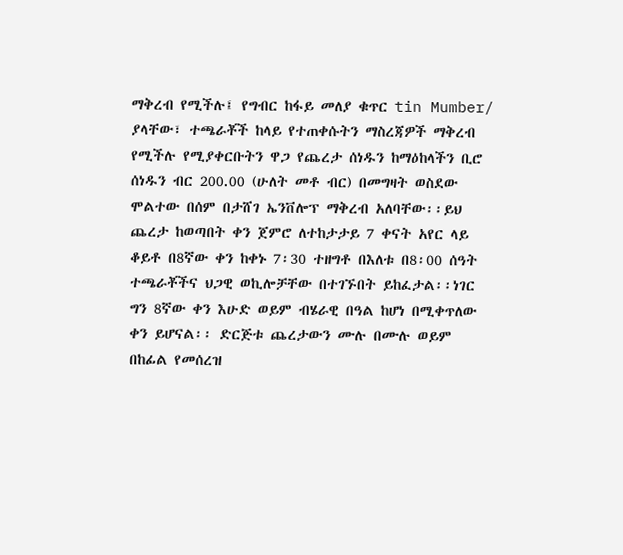ማቅረብ የሚችሉ፤ የግብር ከፋይ መለያ ቁጥር tin Mumber/ ያላቸው፣ ተጫራቾች ከላይ የተጠቀሱትን ማስረጃዎች ማቅረብ የሚችሉ የሚያቀርቡትን ዋጋ የጨረታ ሰነዱን ከማዕከላችን ቢሮ ሰነዱን ብር 200.00 (ሁለት መቶ ብር) በመግዛት ወስደው ሞልተው በሰም በታሸገ ኤንቨሎፕ ማቅረብ አለባቸው፡፡ይህ ጨረታ ከወጣበት ቀን ጀምሮ ለተከታታይ 7 ቀናት አየር ላይ ቆይቶ በ8ኛው ቀን ከቀኑ 7፡30 ተዘግቶ በእለቱ በ8፡00 ሰዓት ተጫራቾችና ህጋዊ ወኪሎቻቸው በተገኙበት ይከፈታል፡፡ነገር ግን 8ኛው ቀን እሁድ ወይም ብሄራዊ በዓል ከሆነ በሚቀጥለው ቀን ይሆናል፡፡ ድርጅቱ ጨረታውን ሙሉ በሙሉ ወይም በከፊል የመሰረዝ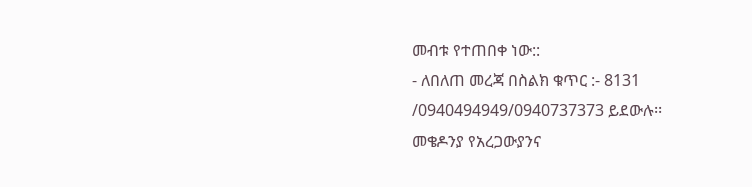መብቱ የተጠበቀ ነው::
- ለበለጠ መረጃ በስልክ ቁጥር :- 8131 /0940494949/0940737373 ይደውሉ፡፡
መቄዶንያ የአረጋውያንና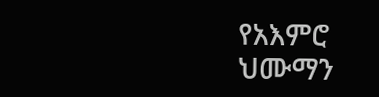የአእምሮ
ህሙማን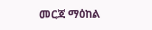መርጃ ማዕከል